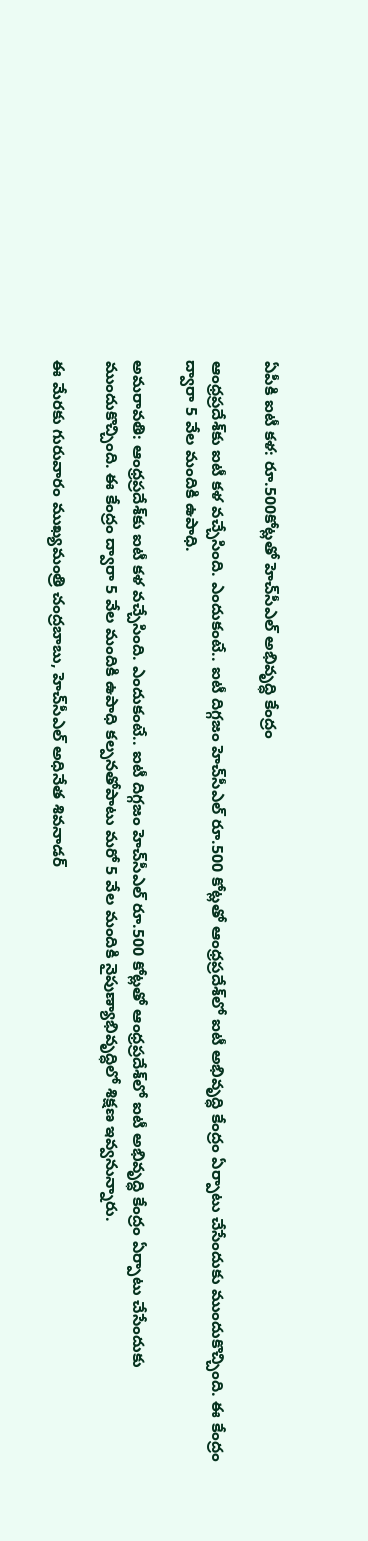ఏపీకి ఐటీ కళ: రూ.500కోట్లతో హెచ్‌సీఎల్ అభివృద్ధి కేంద్రం

ఆంధ్రప్రదేశ్‌కు ఐటీ కళ వచ్చేసింది. ఎందుకంటే.. ఐటీ దిగ్గజం హెచ్‌సీఎల్ రూ.500 కోట్లతో ఆంధ్రప్రదేశ్‌లో ఐటీ అభివృద్ధి కేంద్రం ఏర్పాటు చేసేందుకు ముందుకొచ్చింది. ఈ కేంద్రం ద్వారా 5 వేల మందికి ఉపాధి.

అమరావతి: ఆంధ్రప్రదేశ్‌కు ఐటీ కళ వచ్చేసింది. ఎందుకంటే.. ఐటీ దిగ్గజం హెచ్‌సీఎల్ రూ.500 కోట్లతో ఆంధ్రప్రదేశ్‌లో ఐటీ అభివృద్ధి కేంద్రం ఏర్పాటు చేసేందుకు ముందుకొచ్చింది. ఈ కేంద్రం ద్వారా 5 వేల మందికి ఉపాధి కల్పనతోపాటు మరో 5 వేల మందికి నైపుణ్యాభివృద్ధిలో శిక్షణ ఇవ్వనున్నారు.

ఈ మేరకు గురువారం ముఖ్యమంత్రి చంద్రబాబు, హెచ్‌సీఎల్ అధినేత శివనాడర్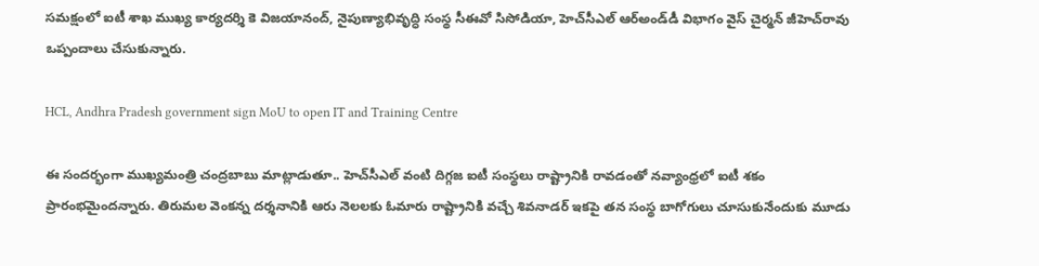సమక్షంలో ఐటీ శాఖ ముఖ్య కార్యదర్శి కె విజయానంద్, నైపుణ్యాభివృద్ధి సంస్థ సీఈవో సిసోడియా, హెచ్‌సీఎల్‌ ఆర్‌అండ్‌డీ విభాగం వైస్‌ చైర్మన్‌ జీహెచ్‌రావు ఒప్పందాలు చేసుకున్నారు.

HCL, Andhra Pradesh government sign MoU to open IT and Training Centre

ఈ సందర్భంగా ముఖ్యమంత్రి చంద్రబాబు మాట్లాడుతూ.. హెచ్‌సీఎల్ వంటి దిగ్గజ ఐటీ సంస్థలు రాష్ట్రానికి రావడంతో నవ్యాంధ్రలో ఐటీ శకం ప్రారంభమైందన్నారు. తిరుమల వెంకన్న దర్శనానికి ఆరు నెలలకు ఓమారు రాష్ట్రానికి వచ్చే శివనాడర్ ఇకపై తన సంస్థ బాగోగులు చూసుకునేందుకు మూడు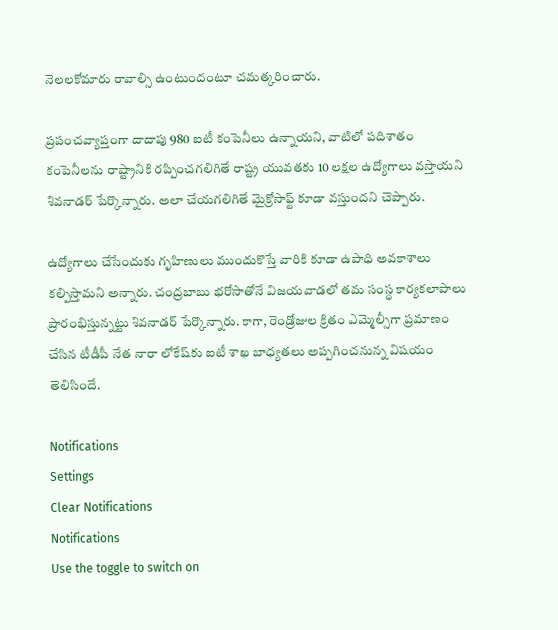నెలలకోమారు రావాల్సి ఉంటుందంటూ చమత్కరించారు.

ప్రపంచవ్యాప్తంగా దాదాపు 980 ఐటీ కంపెనీలు ఉన్నాయని, వాటిలో పదిశాతం కంపెనీలను రాష్ట్రానికి రప్పించగలిగితే రాష్ట్ర యువతకు 10 లక్షల ఉద్యోగాలు వస్తాయని శివనాడర్ పేర్కొన్నారు. అలా చేయగలిగితే మైక్రోసాఫ్ట్ కూడా వస్తుందని చెప్పారు.

ఉద్యోగాలు చేసేందుకు గృహిణులు ముందుకొస్తే వారికి కూడా ఉపాధి అవకాశాలు కల్పిస్తామని అన్నారు. చంద్రబాబు భరోసాతోనే విజయవాడలో తమ సంస్థ కార్యకలాపాలు ప్రారంభిస్తున్నట్టు శివనాడర్ పేర్కొన్నారు. కాగా, రెండ్రోజుల క్రితం ఎమ్మెల్సీగా ప్రమాణం చేసిన టీడీపీ నేత నారా లోకేష్‌కు ఐటీ శాఖ బాధ్యతలు అప్పగించనున్న విషయం తెలిసిందే.

Notifications
Settings
Clear Notifications
Notifications
Use the toggle to switch on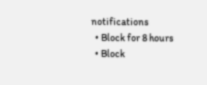notifications
  • Block for 8 hours
  • Block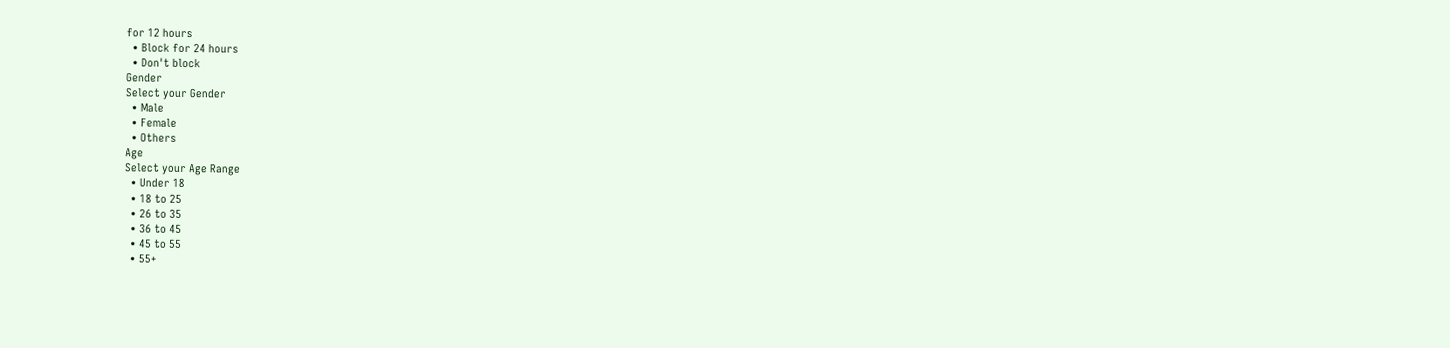for 12 hours
  • Block for 24 hours
  • Don't block
Gender
Select your Gender
  • Male
  • Female
  • Others
Age
Select your Age Range
  • Under 18
  • 18 to 25
  • 26 to 35
  • 36 to 45
  • 45 to 55
  • 55+